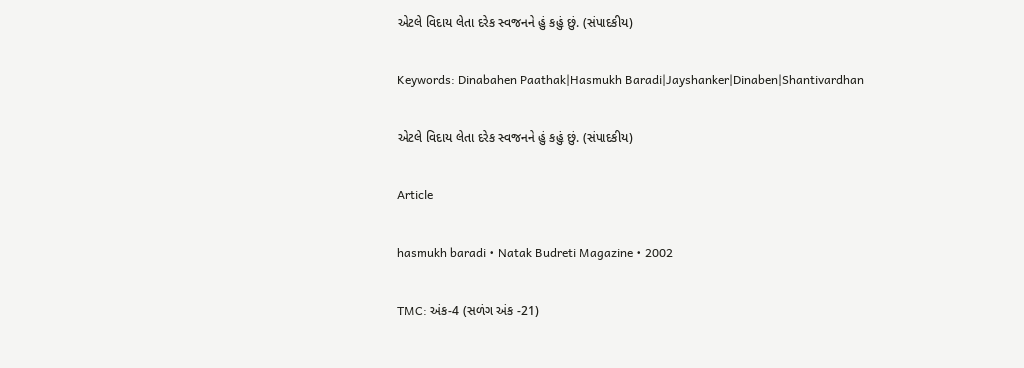એટલે વિદાય લેતા દરેક સ્વજનને હું કહું છું. (સંપાદકીય)

Keywords: Dinabahen Paathak|Hasmukh Baradi|Jayshanker|Dinaben|Shantivardhan

એટલે વિદાય લેતા દરેક સ્વજનને હું કહું છું. (સંપાદકીય)

Article

hasmukh baradi • Natak Budreti Magazine • 2002

TMC: અંક-4 (સળંગ અંક -21)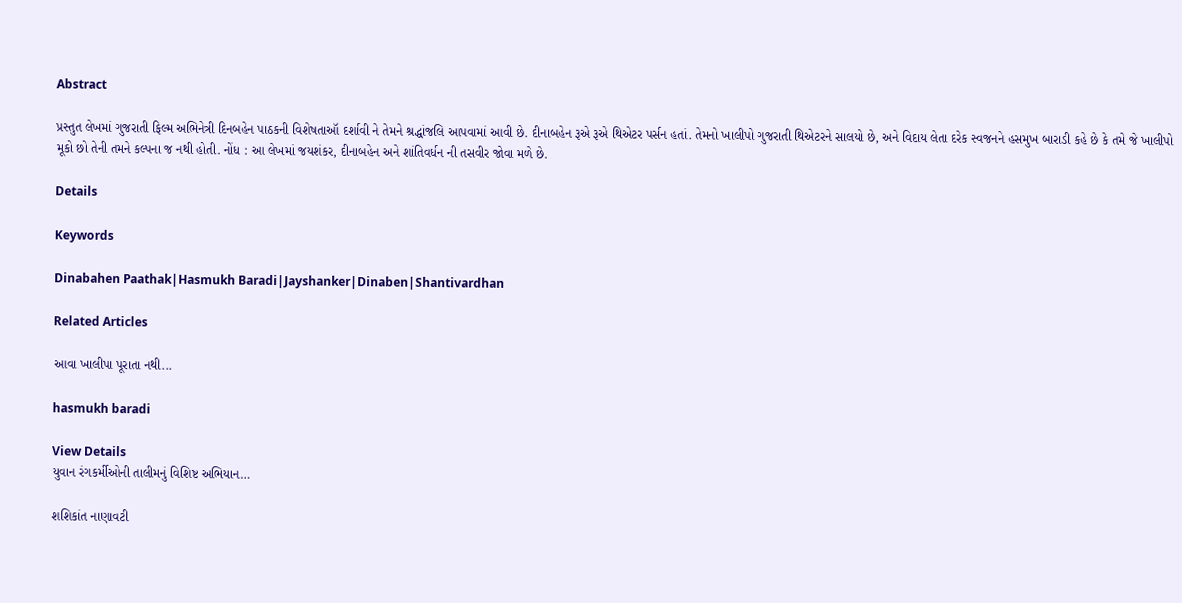Abstract

પ્રસ્તુત લેખમાં ગુજરાતી ફિલ્મ અભિનેત્રી દિનબહેન પાઠકની વિશેષતાઑ દર્શાવી ને તેમને શ્રદ્ધાંજલિ આપવામાં આવી છે. દીનાબહેન રૂએ રૂએ થિએટર પર્સન હતાં. તેમનો ખાલીપો ગુજરાતી થિએટરને સાલયો છે, અને વિદાય લેતા દરેક સ્વજનને હસમુખ બારાડી કહે છે કે તમે જે ખાલીપો મૂકો છો તેની તમને કલ્પના જ નથી હોતી. નોંધ : આ લેખમાં જયશંકર, દીનાબહેન અને શાંતિવર્ધન ની તસવીર જોવા મળે છે.

Details

Keywords

Dinabahen Paathak|Hasmukh Baradi|Jayshanker|Dinaben|Shantivardhan

Related Articles

આવા ખાલીપા પૂરાતા નથી...

hasmukh baradi

View Details
યુવાન રંગકર્મીઓની તાલીમનું વિશિષ્ટ અભિયાન…

શશિકાંત નાણાવટી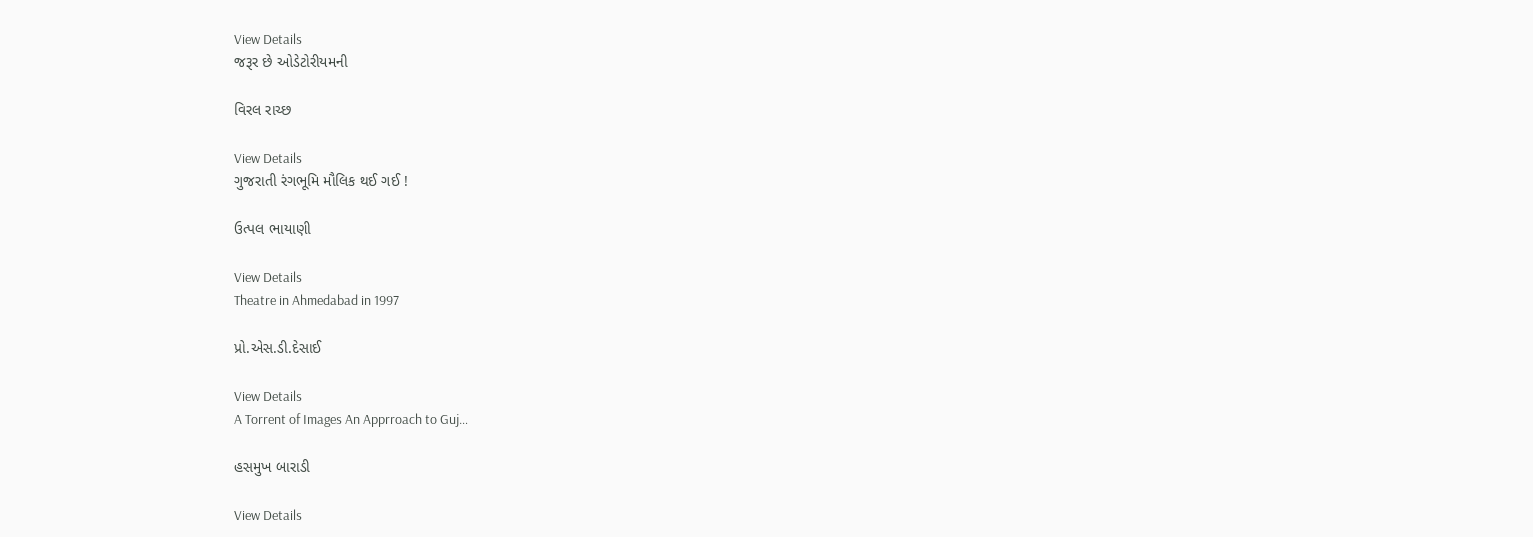View Details
જરૂર છે ઓડેટોરીયમની

વિરલ રાચ્છ

View Details
ગુજરાતી રંગભૂમિ મૌલિક થઈ ગઈ !

ઉત્પલ ભાયાણી

View Details
Theatre in Ahmedabad in 1997

પ્રો.એસ.ડી.દેસાઈ

View Details
A Torrent of Images An Apprroach to Guj…

હસમુખ બારાડી

View Details